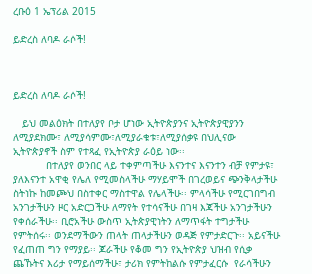ረቡዕ 1 ኤፕሪል 2015

ይድረስ ለባዶ ራሶች!



ይድረስ ለባዶ ራሶች!

   ይህ መልዕክት በተለያየ ቦታ ሆነው ኢትዮጵያንና ኢትዮጵያዊያንን ለሚያደክሙ፣ ለሚያሳምሙ፣ለሚያራቁቱ፣ለሚያሰቃዩ በህሊናው ኢትዮጵያኖች ስም የተጻፈ የኢትዮጵያ ራዕይ ነው፡፡
           በተለያየ ወንበር ላይ ተቀምጣችሁ እናንተና እናንተን ብቻ የምታዩ፣ ያለእናንተ አዋቂ የሌለ የሚመስላችሁ ማሃይሞች በገረወይና ጭንቅላታችሁ ስትነኩ ከመጮህ በስተቀር ማስተዋል የሌላችሁ፡፡ ምላሳችሁ የሚርገበግብ አንገታችሁን ዞር አድርጋችሁ ለማየት የተሳናችሁ በገዛ እጃችሁ አንገታችሁን የቀሰራችሁ፡፡ ቢሮአችሁ ውስጥ ኢትጵያዊነትን ለማጥፋት ተግታችሁ የምትሰሩ፡፡ ወንደማችውን ጠላት ጠላታችሁን ወዳጅ የምታድርጉ፡፡ አይናችሁ የፈጠጠ ግን የማያይ፡፡ ጆራችሁ የቆመ ግን የኢትዮጵያ ህዝብ የሲቃ ጨኹትና እሪታ የማይሰማችሁ፣ ታሪክ የምትከልሱ የምታፈርሱ  የራሳችሁን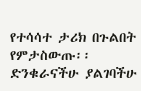የተሳሳተ ታሪክ በጉልበት የምታስውጡ፡፡ ድንቁራናችሁ ያልገባችሁ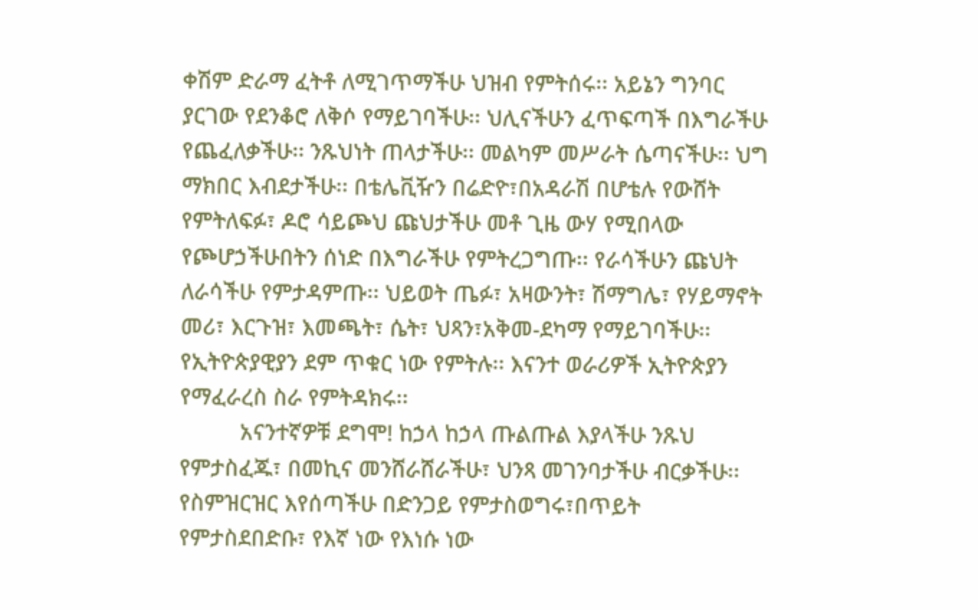ቀሽም ድራማ ፈትቶ ለሚገጥማችሁ ህዝብ የምትሰሩ፡፡ አይኔን ግንባር ያርገው የደንቆሮ ለቅሶ የማይገባችሁ፡፡ ህሊናችሁን ፈጥፍጣች በእግራችሁ የጨፈለቃችሁ፡፡ ንጹህነት ጠላታችሁ፡፡ መልካም መሥራት ሴጣናችሁ፡፡ ህግ ማክበር እብደታችሁ፡፡ በቴሌቪዥን በሬድዮ፣በአዳራሽ በሆቴሉ የውሸት የምትለፍፉ፣ ዶሮ ሳይጮህ ጩህታችሁ መቶ ጊዜ ውሃ የሚበላው የጮሆኃችሁበትን ሰነድ በእግራችሁ የምትረጋግጡ፡፡ የራሳችሁን ጩህት ለራሳችሁ የምታዳምጡ፡፡ ህይወት ጤፉ፣ አዛውንት፣ ሽማግሌ፣ የሃይማኖት መሪ፣ እርጉዝ፣ እመጫት፣ ሴት፣ ህጻን፣አቅመ-ደካማ የማይገባችሁ፡፡ የኢትዮጵያዊያን ደም ጥቁር ነው የምትሉ፡፡ እናንተ ወራሪዎች ኢትዮጵያን የማፈራረስ ስራ የምትዳክሩ፡፡
          አናንተኛዎቹ ደግሞ! ከኃላ ከኃላ ጡልጡል እያላችሁ ንጹህ የምታስፈጁ፣ በመኪና መንሸራሸራችሁ፣ ህንጻ መገንባታችሁ ብርቃችሁ፡፡ የስምዝርዝር እየሰጣችሁ በድንጋይ የምታስወግሩ፣በጥይት የምታስደበድቡ፣ የእኛ ነው የእነሱ ነው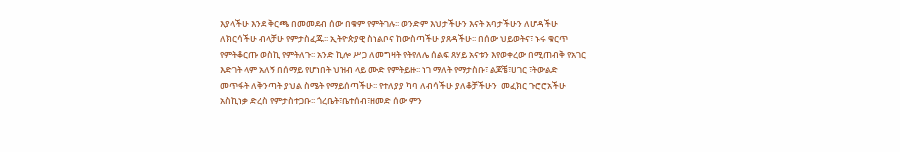እያላችሁ እንደ ቅርጫ በመመደብ ሰው በቁም የምትገሉ፡፡ ወንድም እህታችሁን እናት አባታችሁን ለሆዳችሁ ለክርሳችሁ ብላቻሁ የምታስፈጁ፡፡ ኢትዮጵያዊ ስነልቦና ከውስጣችሁ ያጸዳችሁ፡፡ በሰው ህይወትና፣ ኑሩ ቁርጥ የምትቆርጡ ወስኪ የምትለጉ፡፡ አንድ ኪሎ ሥጋ ለመግዛት የትየለሌ ሰልፍ ጸሃይ አናቱን እየወቀረው በሚጠብቅ የአገር እድገት ላም አለኝ በሰማይ የሆነበት ህዝብ ላይ ሙድ የምትይዙ፡፡ ነገ ማለት የማታስቡ፣ ልጆቼ፣ሀገር ፣ትውልድ መጥፋት ለቅንጣት ያህል ስሜት የማይሰጣችሁ፡፡ የተለያያ ካባ ለብሳችሁ ያለቆቻችሁን  መፈክር ጉሮሮአችሁ አስኪነቃ ድረስ የምታስተጋቡ፡፡ ጎረቤት፣ቤተሰብ፣ዘመድ ሰው ምን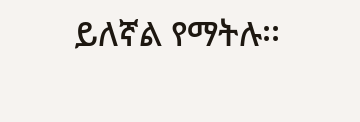ይለኛል የማትሉ፡፡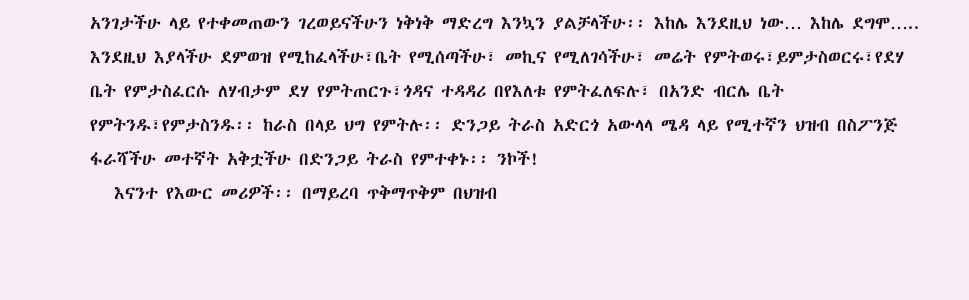አንገታችሁ ላይ የተቀመጠውን ገረወይናችሁን ነቅነቅ ማድረግ እንኳን ያልቻላችሁ፡፡ እከሌ እንደዚህ ነው… እከሌ ደግሞ….. እንደዚህ እያላችሁ ደምወዝ የሚከፈላችሁ፣ቤት የሚሰጣችሁ፣ መኪና የሚለገሳችሁ፣ መሬት የምትወሩ፣ይምታስወርሩ፣የደሃ ቤት የምታስፈርሱ ለሃብታም ደሃ የምትጠርጉ፣ጎዳና ተዳዳሪ በየእለቱ የምትፈለፍሉ፣ በአንድ ብርሌ ቤት የምትንዱ፣የምታስንዱ፡፡ ከራስ በላይ ህግ የምትሉ፡፡ ድንጋይ ትራስ አድርጎ አውላላ ሜዳ ላይ የሚተኛን ህዝብ በስፖንጅ ፋራሻችሁ መተኛት አቅቷችሁ በድንጋይ ትራስ የምተቀኑ፡፡ ንኮች!
   እናንተ የእውር መሪዎች፡፡ በማይረባ ጥቅማጥቅም በህዝብ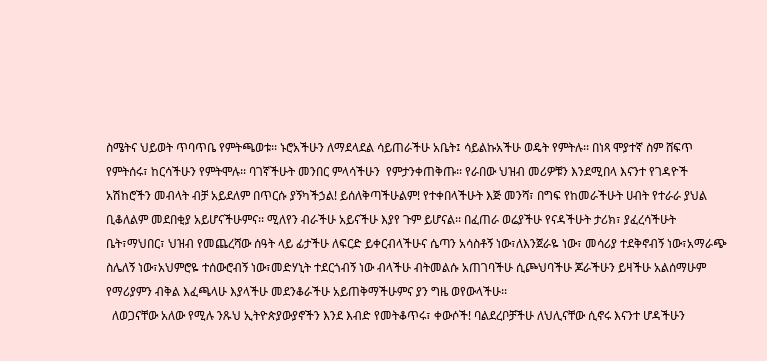ስሜትና ህይወት ጥባጥቤ የምትጫወቱ፡፡ ኑሮአችሁን ለማደላደል ሳይጠራችሁ አቤት፤ ሳይልኩአችሁ ወዴት የምትሉ፡፡ በነጻ ሞያተኛ ስም ሸፍጥ የምትሰሩ፣ ከርሳችሁን የምትሞሉ፡፡ ባገኛችሁት መንበር ምላሳችሁን  የምታንቀጠቅጡ፡፡ የራበው ህዝብ መሪዎቹን እንደሚበላ እናንተ የገዳዮች አሽከሮችን መብላት ብቻ አይደለም በጥርሱ ያኝካችኃል! ይሰለቅጣችሁልም! የተቀበላችሁት እጅ መንሻ፣ በግፍ የከመራችሁት ሀብት የተራራ ያህል ቢቆለልም መደበቂያ አይሆናችሁምና፡፡ ሚለየን ብራችሁ አይናችሁ እያየ ጉም ይሆናል፡፡ በፈጠራ ወሬያችሁ የናዳችሁት ታሪክ፣ ያፈረሳችሁት ቤት፣ማህበር፣ ህዝብ የመጨረሻው ሰዓት ላይ ፊታችሁ ለፍርድ ይቀርብላችሁና ሴጣን አሳስቶኝ ነው፣ለእንጀራዬ ነው፣ መሳሪያ ተደቅኖብኝ ነው፣አማራጭ ስሌለኝ ነው፣አህምሮዬ ተሰውሮብኝ ነው፣መድሃኒት ተደርጎብኝ ነው ብላችሁ ብትመልሱ አጠገባችሁ ሲጮህባችሁ ጆራችሁን ይዛችሁ አልሰማሁም የማሪያምን ብቅል እፈጫላሁ እያላችሁ መደንቆራችሁ አይጠቅማችሁምና ያን ግዜ ወየውላችሁ፡፡
  ለወጋናቸው አለው የሚሉ ንጹህ ኢትዮጵያውያኖችን እንደ እብድ የመትቆጥሩ፣ ቀውሶች! ባልደረቦቻችሁ ለህሊናቸው ሲኖሩ እናንተ ሆዳችሁን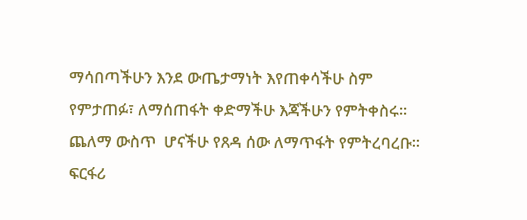ማሳበጣችሁን እንደ ውጤታማነት እየጠቀሳችሁ ስም የምታጠፉ፣ ለማሰጠፋት ቀድማችሁ እጃችሁን የምትቀስሩ፡፡ ጨለማ ውስጥ  ሆናችሁ የጸዳ ሰው ለማጥፋት የምትረባረቡ፡፡ ፍርፋሪ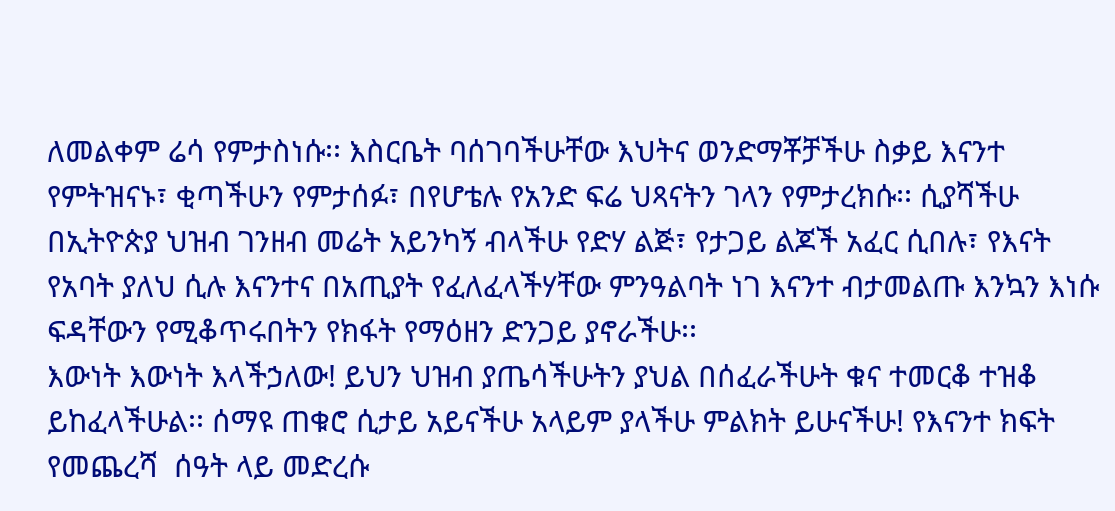ለመልቀም ሬሳ የምታስነሱ፡፡ እስርቤት ባሰገባችሁቸው እህትና ወንድማቾቻችሁ ስቃይ እናንተ የምትዝናኑ፣ ቂጣችሁን የምታሰፉ፣ በየሆቴሉ የአንድ ፍሬ ህጻናትን ገላን የምታረክሱ፡፡ ሲያሻችሁ በኢትዮጵያ ህዝብ ገንዘብ መሬት አይንካኝ ብላችሁ የድሃ ልጅ፣ የታጋይ ልጆች አፈር ሲበሉ፣ የእናት የአባት ያለህ ሲሉ እናንተና በአጢያት የፈለፈላችሃቸው ምንዓልባት ነገ እናንተ ብታመልጡ እንኳን እነሱ ፍዳቸውን የሚቆጥሩበትን የክፋት የማዕዘን ድንጋይ ያኖራችሁ፡፡
እውነት እውነት እላችኃለው! ይህን ህዝብ ያጤሳችሁትን ያህል በሰፈራችሁት ቁና ተመርቆ ተዝቆ ይከፈላችሁል፡፡ ሰማዩ ጠቁሮ ሲታይ አይናችሁ አላይም ያላችሁ ምልክት ይሁናችሁ! የእናንተ ክፍት የመጨረሻ  ሰዓት ላይ መድረሱ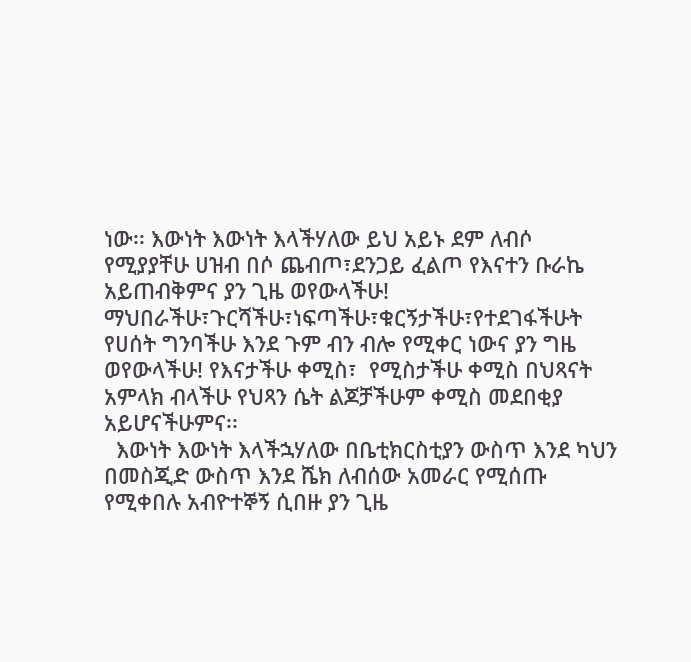ነው፡፡ እውነት እውነት እላችሃለው ይህ አይኑ ደም ለብሶ የሚያያቸሁ ሀዝብ በሶ ጨብጦ፣ደንጋይ ፈልጦ የእናተን ቡራኬ አይጠብቅምና ያን ጊዜ ወየውላችሁ! ማህበራችሁ፣ጉርሻችሁ፣ነፍጣችሁ፣ቁርኝታችሁ፣የተደገፋችሁት የሀሰት ግንባችሁ እንደ ጉም ብን ብሎ የሚቀር ነውና ያን ግዜ ወየውላችሁ! የእናታችሁ ቀሚስ፣  የሚስታችሁ ቀሚስ በህጻናት አምላክ ብላችሁ የህጻን ሴት ልጆቻችሁም ቀሚስ መደበቂያ አይሆናችሁምና፡፡
  እውነት እውነት እላችኋሃለው በቤቲክርስቲያን ውስጥ እንደ ካህን በመስጂድ ውስጥ እንደ ሼክ ለብሰው አመራር የሚሰጡ የሚቀበሉ አብዮተኞኝ ሲበዙ ያን ጊዜ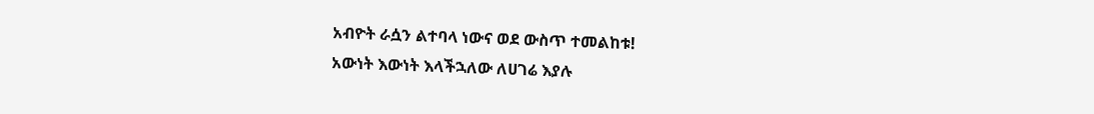አብዮት ራሷን ልተባላ ነውና ወደ ውስጥ ተመልከቱ!
አውነት እውነት እላችኋለው ለሀገሬ እያሉ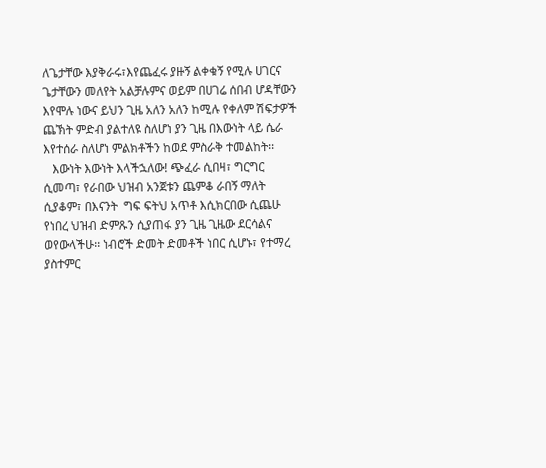ለጌታቸው እያቅራሩ፣እየጨፈሩ ያዙኝ ልቀቁኝ የሚሉ ሀገርና ጌታቸውን መለየት አልቻሉምና ወይም በሀገሬ ሰበብ ሆዳቸውን እየሞሉ ነውና ይህን ጊዜ አለን አለን ከሚሉ የቀለም ሽፍታዎች ጨኽት ምድብ ያልተለዩ ስለሆነ ያን ጊዜ በእውነት ላይ ሴራ እየተሰራ ስለሆነ ምልክቶችን ከወደ ምስራቅ ተመልከት፡፡
   እውነት እውነት እላችኋለው! ጭፈራ ሲበዛ፣ ግርግር ሲመጣ፣ የራበው ህዝብ አንጀቱን ጨምቆ ራበኝ ማለት ሲያቆም፣ በእናንት  ግፍ ፍትህ አጥቶ እሲክርበው ሲጨሁ የነበረ ህዝብ ድምጹን ሲያጠፋ ያን ጊዜ ጊዜው ደርሳልና ወየውላችሁ፡፡ ነብሮች ድመት ድመቶች ነበር ሲሆኑ፣ የተማረ ያስተምር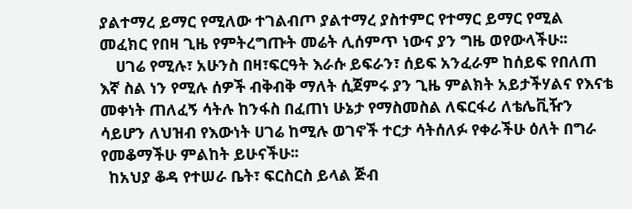ያልተማረ ይማር የሚለው ተገልብጦ ያልተማረ ያስተምር የተማር ይማር የሚል መፈክር የበዛ ጊዜ የምትረግጡት መሬት ሊሰምጥ ነውና ያን ግዜ ወየውላችሁ፡፡
    ሀገሬ የሚሉ፣ አሁንስ በዛ፣ፍርዓት እራሱ ይፍራን፣ ሰይፍ አንፈራም ከሰይፍ የበለጠ እኛ ስል ነን የሚሉ ሰዎች ብቅብቅ ማለት ሲጀምሩ ያን ጊዜ ምልክት አይታችሃልና የእናቴ መቀነት ጠለፈኝ ሳትሉ ከንፋስ በፈጠነ ሁኔታ የማስመስል ለፍርፋሪ ለቴሌቪዥን ሳይሆን ለህዝብ የእውነት ሀገሬ ከሚሉ ወገኖች ተርታ ሳትሰለፉ የቀራችሁ ዕለት በግራ የመቆማችሁ ምልከት ይሁናችሁ፡፡
  ከአህያ ቆዳ የተሠራ ቤት፣ ፍርስርስ ይላል ጅብ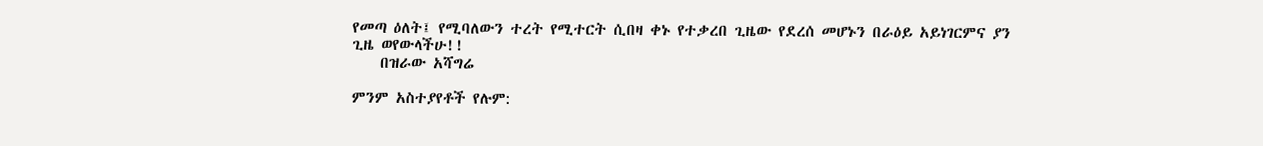የመጣ ዕለት፤ የሚባለውን ተረት የሚተርት ሲበዛ ቀኑ የተቃረበ ጊዜው የደረሰ መሆኑን በራዕይ አይነገርምና ያን ጊዜ ወየውላችሁ!!
    በዝራው አሻግሬ

ምንም አስተያየቶች የሉም: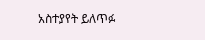አስተያየት ይለጥፉ